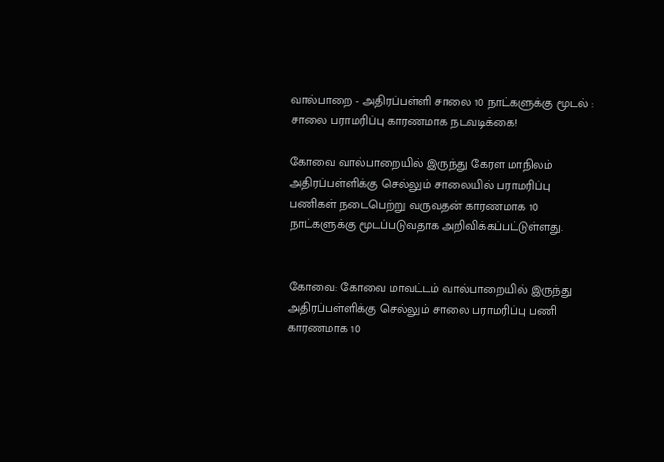வால்பாறை - அதிரப்பள்ளி சாலை 10 நாட்களுக்கு மூடல் : சாலை பராமரிப்பு காரணமாக நடவடிக்கை!

கோவை வால்பாறையில் இருந்து கேரள மாநிலம் அதிரப்பள்ளிக்கு செல்லும் சாலையில் பராமரிப்பு பணிகள் நடைபெற்று வருவதன் காரணமாக 10 நாட்களுக்கு மூடப்படுவதாக அறிவிக்கப்பட்டுள்ளது.


கோவை: கோவை மாவட்டம் வால்பாறையில் இருந்து அதிரப்பள்ளிக்கு செல்லும் சாலை பராமரிப்பு பணி காரணமாக 10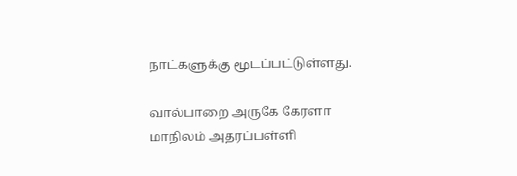நாட்களுக்கு மூடப்பட்டுள்ளது.

வால்பாறை அருகே கேரளா மாநிலம் அதரப்பள்ளி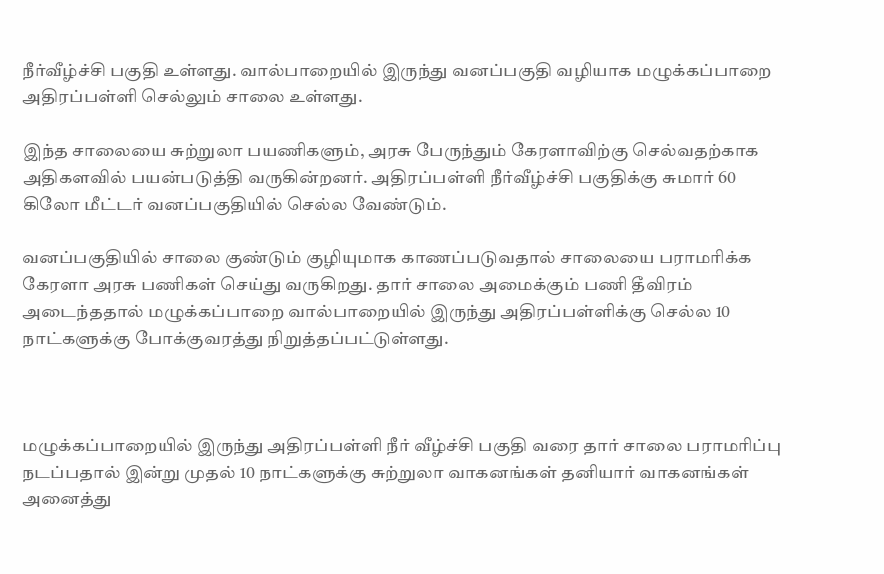நீர்வீழ்ச்சி பகுதி உள்ளது. வால்பாறையில் இருந்து வனப்பகுதி வழியாக மழுக்கப்பாறை அதிரப்பள்ளி செல்லும் சாலை உள்ளது.

இந்த சாலையை சுற்றுலா பயணிகளும், அரசு பேருந்தும் கேரளாவிற்கு செல்வதற்காக அதிகளவில் பயன்படுத்தி வருகின்றனர். அதிரப்பள்ளி நீர்வீழ்ச்சி பகுதிக்கு சுமார் 60 கிலோ மீட்டர் வனப்பகுதியில் செல்ல வேண்டும்.

வனப்பகுதியில் சாலை குண்டும் குழியுமாக காணப்படுவதால் சாலையை பராமரிக்க கேரளா அரசு பணிகள் செய்து வருகிறது. தார் சாலை அமைக்கும் பணி தீவிரம் அடைந்ததால் மழுக்கப்பாறை வால்பாறையில் இருந்து அதிரப்பள்ளிக்கு செல்ல 10 நாட்களுக்கு போக்குவரத்து நிறுத்தப்பட்டுள்ளது.



மழுக்கப்பாறையில் இருந்து அதிரப்பள்ளி நீர் வீழ்ச்சி பகுதி வரை தார் சாலை பராமரிப்பு நடப்பதால் இன்று முதல் 10 நாட்களுக்கு சுற்றுலா வாகனங்கள் தனியார் வாகனங்கள் அனைத்து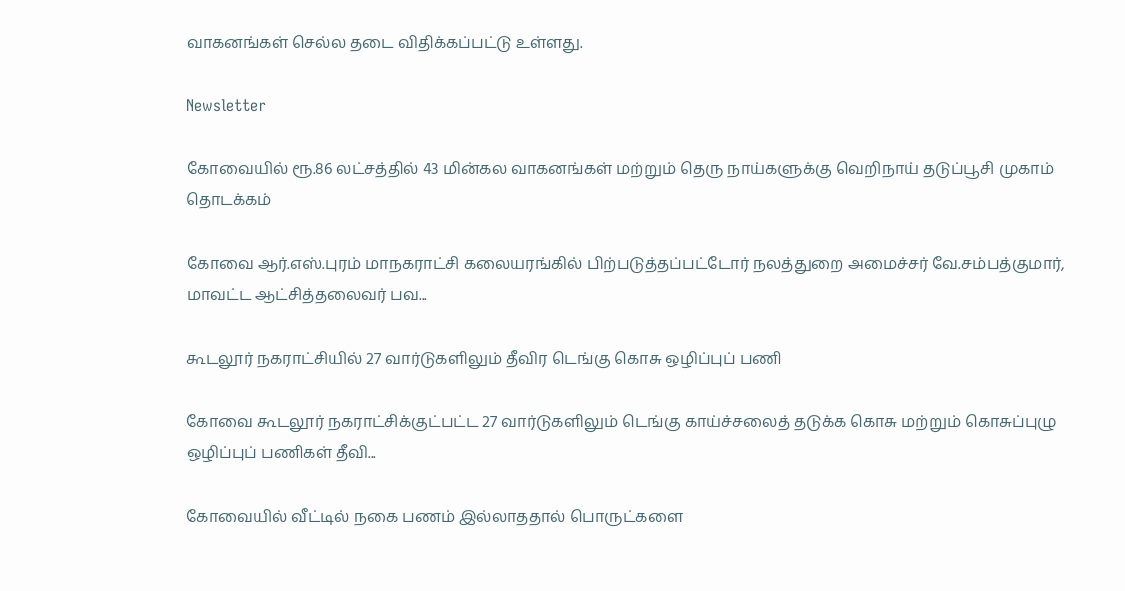வாகனங்கள் செல்ல தடை விதிக்கப்பட்டு உள்ளது.

Newsletter

கோவையில் ரூ.86 லட்சத்தில் 43 மின்கல வாகனங்கள் மற்றும் தெரு நாய்களுக்கு வெறிநாய் தடுப்பூசி முகாம் தொடக்கம்

கோவை ஆர்.எஸ்.புரம் மாநகராட்சி கலையரங்கில் பிற்படுத்தப்பட்டோர் நலத்துறை அமைச்சர் வே.சம்பத்குமார், மாவட்ட ஆட்சித்தலைவர் பவ...

கூடலூர் நகராட்சியில் 27 வார்டுகளிலும் தீவிர டெங்கு கொசு ஒழிப்புப் பணி

கோவை கூடலூர் நகராட்சிக்குட்பட்ட 27 வார்டுகளிலும் டெங்கு காய்ச்சலைத் தடுக்க கொசு மற்றும் கொசுப்புழு ஒழிப்புப் பணிகள் தீவி...

கோவையில் வீட்டில் நகை பணம் இல்லாததால் பொருட்களை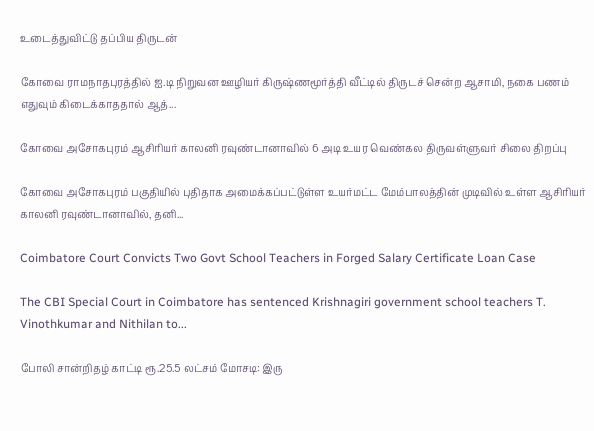உடைத்துவிட்டு தப்பிய திருடன்

கோவை ராமநாதபுரத்தில் ஐ.டி நிறுவன ஊழியர் கிருஷ்ணமூர்த்தி வீட்டில் திருடச் சென்ற ஆசாமி, நகை பணம் எதுவும் கிடைக்காததால் ஆத்...

கோவை அசோகபுரம் ஆசிரியர் காலனி ரவுண்டானாவில் 6 அடி உயர வெண்கல திருவள்ளுவர் சிலை திறப்பு

கோவை அசோகபுரம் பகுதியில் புதிதாக அமைக்கப்பட்டுள்ள உயர்மட்ட மேம்பாலத்தின் முடிவில் உள்ள ஆசிரியர் காலனி ரவுண்டானாவில், தனி...

Coimbatore Court Convicts Two Govt School Teachers in Forged Salary Certificate Loan Case

The CBI Special Court in Coimbatore has sentenced Krishnagiri government school teachers T. Vinothkumar and Nithilan to...

போலி சான்றிதழ் காட்டி ரூ.25.5 லட்சம் மோசடி: இரு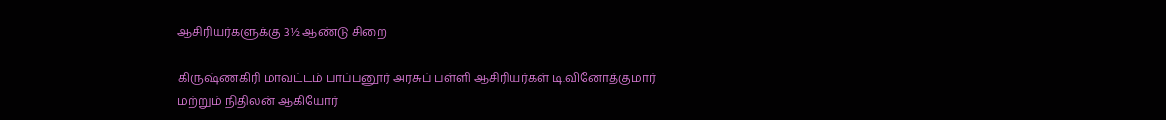ஆசிரியர்களுக்கு 3½ ஆண்டு சிறை

கிருஷ்ணகிரி மாவட்டம் பாப்பனூர் அரசுப் பள்ளி ஆசிரியர்கள் டி.வினோத்குமார் மற்றும் நிதிலன் ஆகியோர்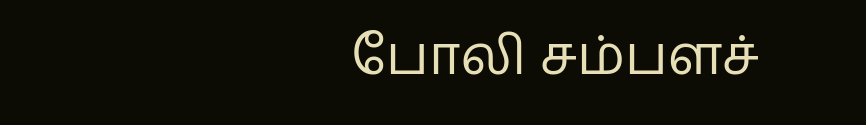போலி சம்பளச்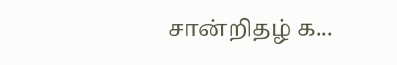சான்றிதழ் க...